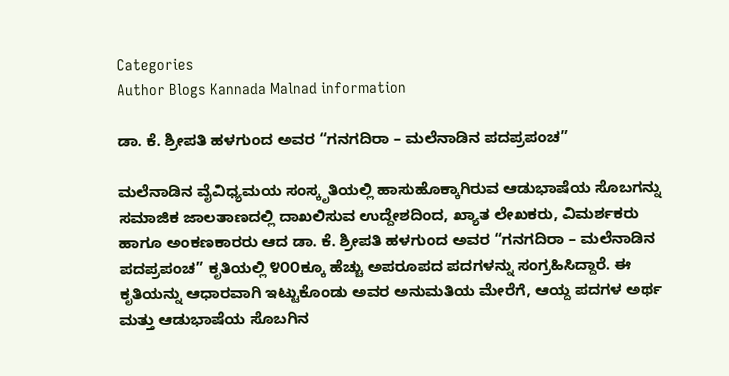Categories
Author Blogs Kannada Malnad information

ಡಾ. ಕೆ. ಶ್ರೀಪತಿ ಹಳಗುಂದ ಅವರ “ಗನಗದಿರಾ – ಮಲೆನಾಡಿನ ಪದಪ್ರಪಂಚ”

ಮಲೆನಾಡಿನ ವೈವಿಧ್ಯಮಯ ಸಂಸ್ಕೃತಿಯಲ್ಲಿ ಹಾಸುಹೊಕ್ಕಾಗಿರುವ ಆಡುಭಾಷೆಯ ಸೊಬಗನ್ನು ಸಮಾಜಿಕ ಜಾಲತಾಣದಲ್ಲಿ ದಾಖಲಿಸುವ ಉದ್ದೇಶದಿಂದ, ಖ್ಯಾತ ಲೇಖಕರು, ವಿಮರ್ಶಕರು ಹಾಗೂ ಅಂಕಣಕಾರರು ಆದ ಡಾ. ಕೆ. ಶ್ರೀಪತಿ ಹಳಗುಂದ ಅವರ “ಗನಗದಿರಾ – ಮಲೆನಾಡಿನ ಪದಪ್ರಪಂಚ” ಕೃತಿಯಲ್ಲಿ ೪೦೦ಕ್ಕೂ ಹೆಚ್ಚು ಅಪರೂಪದ ಪದಗಳನ್ನು ಸಂಗ್ರಹಿಸಿದ್ದಾರೆ. ಈ ಕೃತಿಯನ್ನು ಆಧಾರವಾಗಿ ಇಟ್ಟುಕೊಂಡು ಅವರ ಅನುಮತಿಯ ಮೇರೆಗೆ, ಆಯ್ದ ಪದಗಳ ಅರ್ಥ ಮತ್ತು ಆಡುಭಾಷೆಯ ಸೊಬಗಿನ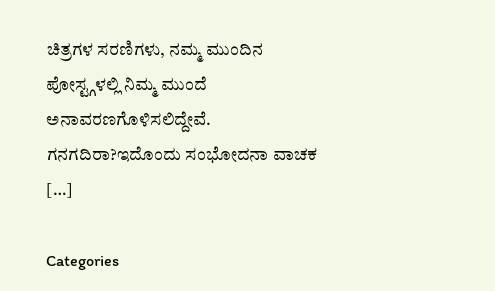ಚಿತ್ರಗಳ ಸರಣಿಗಳು, ನಮ್ಮ ಮುಂದಿನ ಪೋಸ್ಟ್ಗಳಲ್ಲಿ ನಿಮ್ಮ ಮುಂದೆ ಅನಾವರಣಗೊಳಿಸಲಿದ್ದೇವೆ. ಗನಗದಿರಾ?ಇದೊಂದು ಸಂಭೋದನಾ ವಾಚಕ […]

Categories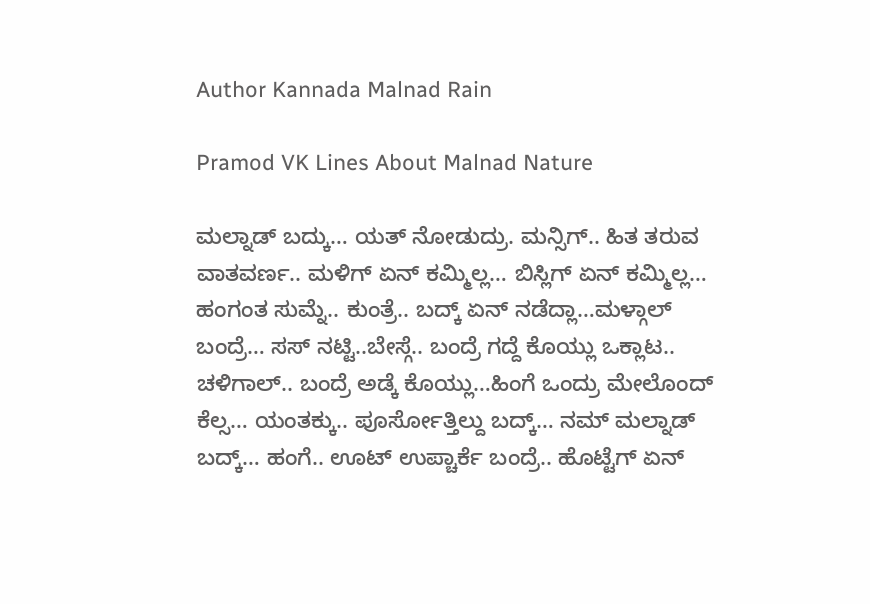Author Kannada Malnad Rain

Pramod VK Lines About Malnad Nature

ಮಲ್ನಾಡ್ ಬದ್ಕು… ಯತ್ ನೋಡುದ್ರು. ಮನ್ಸಿಗ್.. ಹಿತ ತರುವ ವಾತವರ್ಣ.. ಮಳಿಗ್ ಏನ್ ಕಮ್ಮಿಲ್ಲ… ಬಿಸ್ಲಿಗ್ ಏನ್ ಕಮ್ಮಿಲ್ಲ… ಹಂಗಂತ ಸುಮ್ನೆ.. ಕುಂತ್ರೆ.. ಬದ್ಕ್ ಏನ್ ನಡೆದ್ಲಾ…ಮಳ್ಗಾಲ್ ಬಂದ್ರೆ… ಸಸ್ ನಟ್ಟಿ..ಬೇಸ್ಗೆ.. ಬಂದ್ರೆ ಗದ್ದೆ ಕೊಯ್ಲು ಒಕ್ಲಾಟ.. ಚಳಿಗಾಲ್.. ಬಂದ್ರೆ ಅಡ್ಕೆ ಕೊಯ್ಲು…ಹಿಂಗೆ ಒಂದ್ರು ಮೇಲೊಂದ್ ಕೆಲ್ಸ… ಯಂತಕ್ಕು.. ಪೂರ್ಸೋತ್ತಿಲ್ದು ಬದ್ಕ್… ನಮ್ ಮಲ್ನಾಡ್ ಬದ್ಕ್… ಹಂಗೆ.. ಊಟ್ ಉಪ್ಚಾರ್ಕೆ ಬಂದ್ರೆ.. ಹೊಟ್ಟೆಗ್ ಏನ್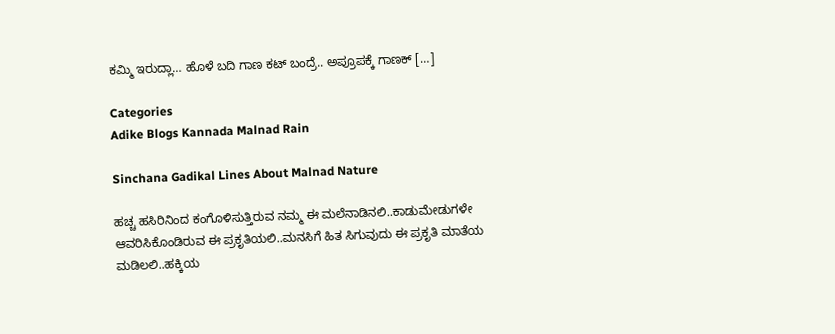ಕಮ್ಮಿ ಇರುದ್ಲಾ… ಹೊಳೆ ಬದಿ ಗಾಣ ಕಟ್ ಬಂದ್ರೆ.. ಅಪ್ರೂಪಕ್ಕೆ ಗಾಣಕ್ […]

Categories
Adike Blogs Kannada Malnad Rain

Sinchana Gadikal Lines About Malnad Nature

ಹಚ್ಚ ಹಸಿರಿನಿಂದ ಕಂಗೊಳಿಸುತ್ತಿರುವ ನಮ್ಮ ಈ ಮಲೆನಾಡಿನಲಿ..ಕಾಡುಮೇಡುಗಳೇ ಆವರಿಸಿಕೊಂಡಿರುವ ಈ ಪ್ರಕೃತಿಯಲಿ..ಮನಸಿಗೆ ಹಿತ ಸಿಗುವುದು ಈ ಪ್ರಕೃತಿ ಮಾತೆಯ ಮಡಿಲಲಿ..ಹಕ್ಕಿಯ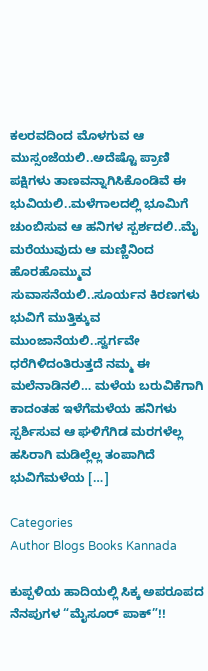ಕಲರವದಿಂದ ಮೊಳಗುವ ಆ ಮುಸ್ಸಂಜೆಯಲಿ..ಅದೆಷ್ಟೊ ಪ್ರಾಣಿ ಪಕ್ಷಿಗಳು ತಾಣವನ್ನಾಗಿಸಿಕೊಂಡಿವೆ ಈ ಭುವಿಯಲಿ..ಮಳೆಗಾಲದಲ್ಲಿ ಭೂಮಿಗೆ ಚುಂಬಿಸುವ ಆ ಹನಿಗಳ ಸ್ಪರ್ಶದಲಿ..ಮೈ ಮರೆಯುವುದು ಆ ಮಣ್ಣಿನಿಂದ ಹೊರಹೊಮ್ಮುವ ಸುವಾಸನೆಯಲಿ..ಸೂರ್ಯನ ಕಿರಣಗಳು ಭುವಿಗೆ ಮುತ್ತಿಕ್ಕುವ ಮುಂಜಾನೆಯಲಿ..ಸ್ವರ್ಗವೇ ಧರೆಗಿಳಿದಂತಿರುತ್ತದೆ ನಮ್ಮ ಈ ಮಲೆನಾಡಿನಲಿ… ಮಳೆಯ ಬರುವಿಕೆಗಾಗಿ ಕಾದಂತಹ ಇಳೆಗೆಮಳೆಯ ಹನಿಗಳು ಸ್ಪರ್ಶಿಸುವ ಆ ಘಳಿಗೆಗಿಡ ಮರಗಳೆಲ್ಲ ಹಸಿರಾಗಿ ಮಡಿಲ್ಲೆಲ್ಲ ತಂಪಾಗಿದೆ ಭುವಿಗೆಮಳೆಯ […]

Categories
Author Blogs Books Kannada

ಕುಪ್ಪಳಿಯ ಹಾದಿಯಲ್ಲಿ ಸಿಕ್ಕ ಅಪರೂಪದ ನೆನಪುಗಳ “ಮೈಸೂರ್ ಪಾಕ್”!!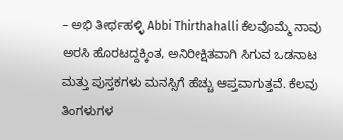– ಅಭಿ ತೀರ್ಥಹಳ್ಳಿ Abbi Thirthahalli ಕೆಲವೊಮ್ಮೆ ನಾವು ಅರಸಿ ಹೊರಟದ್ದಕ್ಕಿಂತ, ಅನಿರೀಕ್ಷಿತವಾಗಿ ಸಿಗುವ ಒಡನಾಟ ಮತ್ತು ಪುಸ್ತಕಗಳು ಮನಸ್ಸಿಗೆ ಹೆಚ್ಚು ಆಪ್ತವಾಗುತ್ತವೆ. ಕೆಲವು ತಿಂಗಳುಗಳ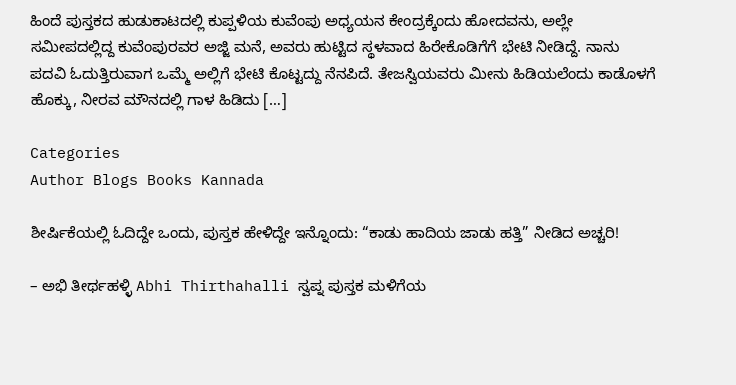ಹಿಂದೆ ಪುಸ್ತಕದ ಹುಡುಕಾಟದಲ್ಲಿ ಕುಪ್ಪಳಿಯ ಕುವೆಂಪು ಅಧ್ಯಯನ ಕೇಂದ್ರಕ್ಕೆಂದು ಹೋದವನು, ಅಲ್ಲೇ ಸಮೀಪದಲ್ಲಿದ್ದ ಕುವೆಂಪುರವರ ಅಜ್ಜಿ ಮನೆ, ಅವರು ಹುಟ್ಟಿದ ಸ್ಥಳವಾದ ಹಿರೇಕೊಡಿಗೆಗೆ ಭೇಟಿ ನೀಡಿದ್ದೆ. ನಾನು ಪದವಿ ಓದುತ್ತಿರುವಾಗ ಒಮ್ಮೆ ಅಲ್ಲಿಗೆ ಭೇಟಿ ಕೊಟ್ಟದ್ದು ನೆನಪಿದೆ. ತೇಜಸ್ವಿಯವರು ಮೀನು ಹಿಡಿಯಲೆಂದು ಕಾಡೊಳಗೆ ಹೊಕ್ಕು, ನೀರವ ಮೌನದಲ್ಲಿ ಗಾಳ ಹಿಡಿದು […]

Categories
Author Blogs Books Kannada

ಶೀರ್ಷಿಕೆಯಲ್ಲಿ ಓದಿದ್ದೇ ಒಂದು, ಪುಸ್ತಕ ಹೇಳಿದ್ದೇ ಇನ್ನೊಂದು: “ಕಾಡು ಹಾದಿಯ ಜಾಡು ಹತ್ತಿ” ನೀಡಿದ ಅಚ್ಚರಿ!

– ಅಭಿ ತೀರ್ಥಹಳ್ಳಿ Abhi Thirthahalli ಸ್ವಪ್ನ ಪುಸ್ತಕ ಮಳಿಗೆಯ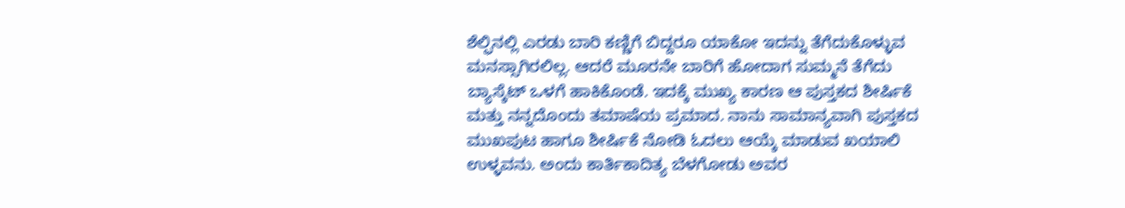ಶೆಲ್ಫಿನಲ್ಲಿ ಎರಡು ಬಾರಿ ಕಣ್ಣಿಗೆ ಬಿದ್ದರೂ ಯಾಕೋ ಇದನ್ನು ತೆಗೆದುಕೊಳ್ಳುವ ಮನಸ್ಸಾಗಿರಲಿಲ್ಲ. ಆದರೆ ಮೂರನೇ ಬಾರಿಗೆ ಹೋದಾಗ ಸುಮ್ಮನೆ ತೆಗೆದು ಬ್ಯಾಸ್ಕೆಟ್ ಒಳಗೆ ಹಾಕಿಕೊಂಡೆ. ಇದಕ್ಕೆ ಮುಖ್ಯ ಕಾರಣ ಆ ಪುಸ್ತಕದ ಶೀರ್ಷಿಕೆ ಮತ್ತು ನನ್ನದೊಂದು ತಮಾಷೆಯ ಪ್ರಮಾದ. ನಾನು ಸಾಮಾನ್ಯವಾಗಿ ಪುಸ್ತಕದ ಮುಖಪುಟ ಹಾಗೂ ಶೀರ್ಷಿಕೆ ನೋಡಿ ಓದಲು ಆಯ್ಕೆ ಮಾಡುವ ಖಯಾಲಿ ಉಳ್ಳವನು. ಅಂದು ಕಾರ್ತಿಕಾದಿತ್ಯ ಬೆಳಗೋಡು ಅವರ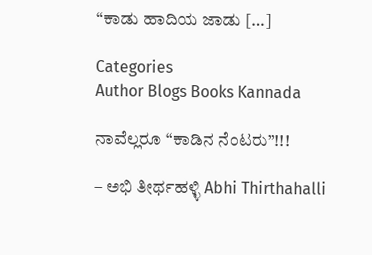“ಕಾಡು ಹಾದಿಯ ಜಾಡು […]

Categories
Author Blogs Books Kannada

ನಾವೆಲ್ಲರೂ “ಕಾಡಿನ ನೆಂಟರು”!!!

– ಅಭಿ ತೀರ್ಥಹಳ್ಳಿ Abhi Thirthahalli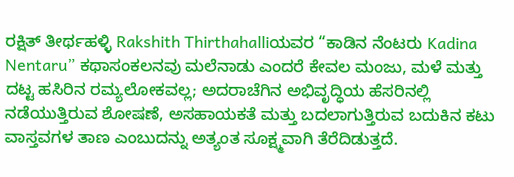ರಕ್ಷಿತ್ ತೀರ್ಥಹಳ್ಳಿ Rakshith Thirthahalliಯವರ “ಕಾಡಿನ ನೆಂಟರು Kadina Nentaru” ಕಥಾಸಂಕಲನವು ಮಲೆನಾಡು ಎಂದರೆ ಕೇವಲ ಮಂಜು, ಮಳೆ ಮತ್ತು ದಟ್ಟ ಹಸಿರಿನ ರಮ್ಯಲೋಕವಲ್ಲ; ಅದರಾಚೆಗಿನ ಅಭಿವೃದ್ಧಿಯ ಹೆಸರಿನಲ್ಲಿ ನಡೆಯುತ್ತಿರುವ ಶೋಷಣೆ, ಅಸಹಾಯಕತೆ ಮತ್ತು ಬದಲಾಗುತ್ತಿರುವ ಬದುಕಿನ ಕಟು ವಾಸ್ತವಗಳ ತಾಣ ಎಂಬುದನ್ನು ಅತ್ಯಂತ ಸೂಕ್ಷ್ಮವಾಗಿ ತೆರೆದಿಡುತ್ತದೆ.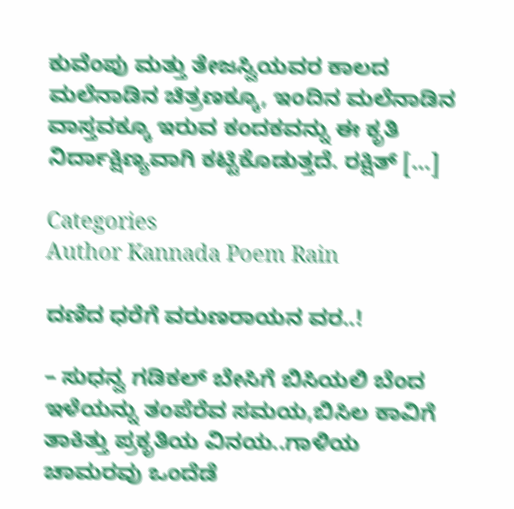ಕುವೆಂಪು ಮತ್ತು ತೇಜಸ್ವಿಯವರ ಕಾಲದ ಮಲೆನಾಡಿನ ಚಿತ್ರಣಕ್ಕೂ, ಇಂದಿನ ಮಲೆನಾಡಿನ ವಾಸ್ತವಕ್ಕೂ ಇರುವ ಕಂದಕವನ್ನು ಈ ಕೃತಿ ನಿರ್ದಾಕ್ಷಿಣ್ಯವಾಗಿ ಕಟ್ಟಿಕೊಡುತ್ತದೆ. ರಕ್ಷಿತ್ […]

Categories
Author Kannada Poem Rain

ದಣಿದ ಧರೆಗೆ ವರುಣರಾಯನ ವರ..!

– ಸುಧನ್ವ ಗಡಿಕಲ್ ಬೇಸಿಗೆ ಬಿಸಿಯಲಿ ಬೆಂದ ಇಳೆಯನ್ನು ತಂಪೆರೆವ ಸಮಯ,ಬಿಸಿಲ ಕಾವಿಗೆ ತಾಕಿತ್ತು ಪ್ರಕೃತಿಯ ವಿನಯ..ಗಾಳಿಯ ಚಾಮರವು ಒಂದೆಡೆ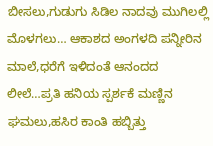ಬೀಸಲು,ಗುಡುಗು ಸಿಡಿಲ ನಾದವು ಮುಗಿಲಲ್ಲಿ ಮೊಳಗಲು… ಆಕಾಶದ ಅಂಗಳದಿ ಪನ್ನೀರಿನ ಮಾಲೆ,ಧರೆಗೆ ಇಳಿದಂತೆ ಆನಂದದ ಲೀಲೆ…ಪ್ರತಿ ಹನಿಯ ಸ್ಪರ್ಶಕೆ ಮಣ್ಣಿನ ಘಮಲು,ಹಸಿರ ಕಾಂತಿ ಹಬ್ಬಿತ್ತು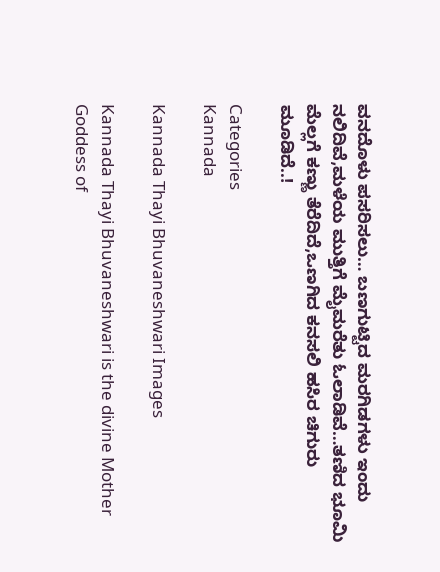ವನದೊಳು ಪಸರಿಸಲು… ಬಣಗುಟ್ಟಿದ ಮರಗಿಡಗಳು ಇಂದು ನಲಿದಿವೆ,ಮಳೆಯ ಮುತ್ತಿಗೆ ಮೈಮರೆತು ಓಲಾಡಿವೆ…ತಣಿದ ಭೂಮಿ ಮೆಲ್ಲಗೆ ಕಣ್ಣು ತೆರೆದಿದೆ,ಒಣಗಿದ ಕನಸಲಿ ಹಸಿರ ಚಿಗುರು ಮೂಡಿದೆ..!

Categories
Kannada

Kannada Thayi Bhuvaneshwari Images

Kannada Thayi Bhuvaneshwari is the divine Mother Goddess of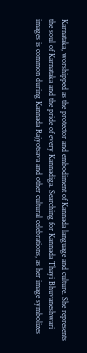Karnataka, worshipped as the protector and embodiment of Kannada language and culture. She represents the soul of Karnataka and the pride of every Kannadiga. Searching for Kannada Thayi Bhuvaneshwari images is common during Kannada Rajyotsava and other cultural celebrations, as her image symbolizes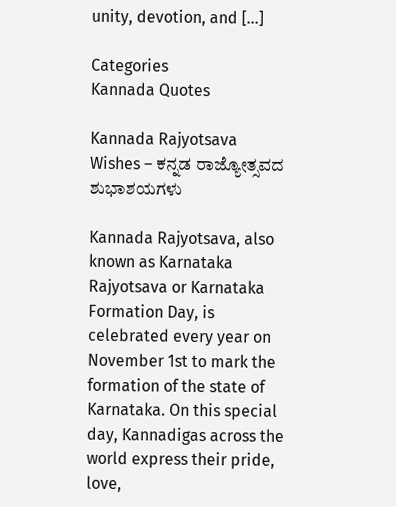unity, devotion, and […]

Categories
Kannada Quotes

Kannada Rajyotsava Wishes – ಕನ್ನಡ ರಾಜ್ಯೋತ್ಸವದ ಶುಭಾಶಯಗಳು

Kannada Rajyotsava, also known as Karnataka Rajyotsava or Karnataka Formation Day, is celebrated every year on November 1st to mark the formation of the state of Karnataka. On this special day, Kannadigas across the world express their pride, love,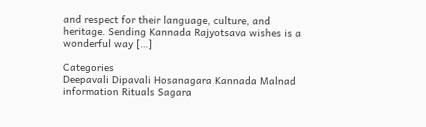and respect for their language, culture, and heritage. Sending Kannada Rajyotsava wishes is a wonderful way […]

Categories
Deepavali Dipavali Hosanagara Kannada Malnad information Rituals Sagara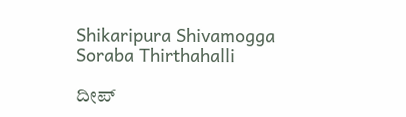Shikaripura Shivamogga Soraba Thirthahalli

ದೀಪ್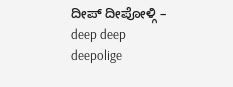ದೀಪ್ ದೀಪೋಳ್ಗಿ – deep deep deepolige